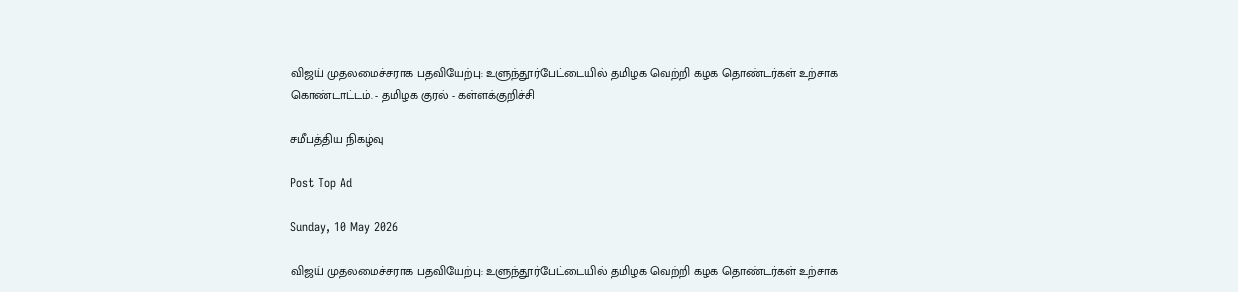விஜய் முதலமைச்சராக பதவியேற்பு: உளுந்தூர்பேட்டையில் தமிழக வெற்றி கழக தொண்டர்கள் உற்சாக கொண்டாட்டம். - தமிழக குரல் - கள்ளக்குறிச்சி

சமீபத்திய நிகழ்வு

Post Top Ad

Sunday, 10 May 2026

விஜய் முதலமைச்சராக பதவியேற்பு: உளுந்தூர்பேட்டையில் தமிழக வெற்றி கழக தொண்டர்கள் உற்சாக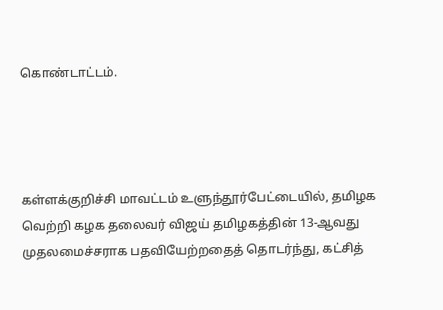கொண்டாட்டம்.




கள்ளக்குறிச்சி மாவட்டம் உளுந்தூர்பேட்டையில், தமிழக வெற்றி கழக தலைவர் விஜய் தமிழகத்தின் 13-ஆவது முதலமைச்சராக பதவியேற்றதைத் தொடர்ந்து, கட்சித்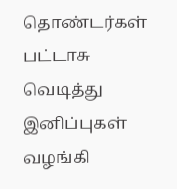தொண்டர்கள் பட்டாசு வெடித்து இனிப்புகள் வழங்கி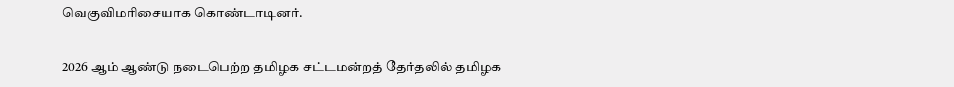வெகுவிமரிசையாக கொண்டாடினர்.


2026 ஆம் ஆண்டு நடைபெற்ற தமிழக சட்டமன்றத் தேர்தலில் தமிழக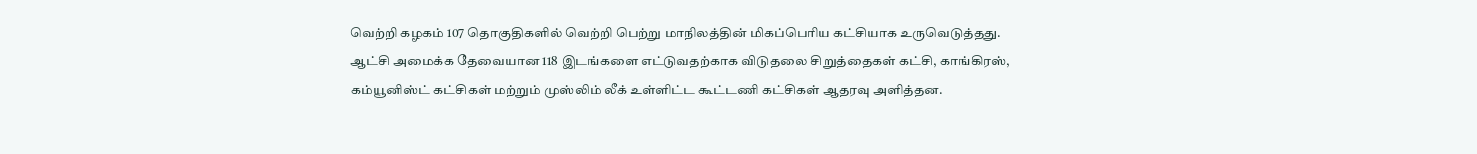வெற்றி கழகம் 107 தொகுதிகளில் வெற்றி பெற்று மாநிலத்தின் மிகப்பெரிய கட்சியாக உருவெடுத்தது. ஆட்சி அமைக்க தேவையான 118 இடங்களை எட்டுவதற்காக விடுதலை சிறுத்தைகள் கட்சி, காங்கிரஸ், கம்யூனிஸ்ட் கட்சிகள் மற்றும் முஸ்லிம் லீக் உள்ளிட்ட கூட்டணி கட்சிகள் ஆதரவு அளித்தன.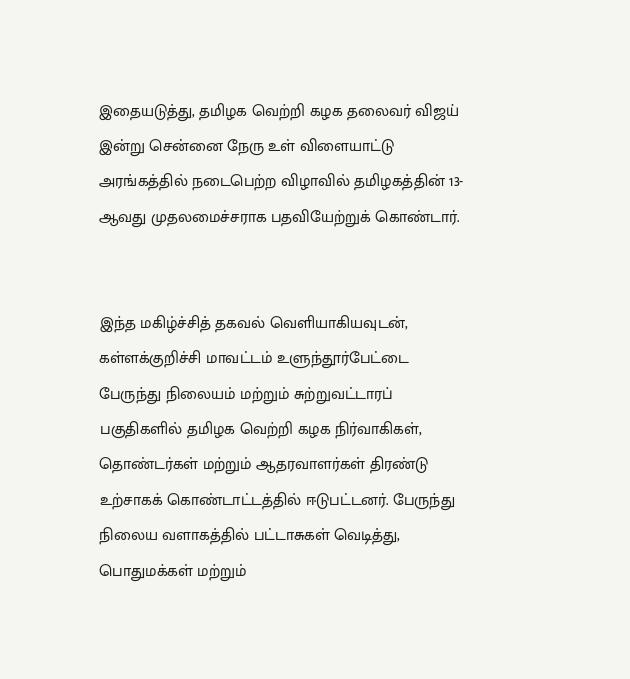இதையடுத்து, தமிழக வெற்றி கழக தலைவர் விஜய் இன்று சென்னை நேரு உள் விளையாட்டு அரங்கத்தில் நடைபெற்ற விழாவில் தமிழகத்தின் 13-ஆவது முதலமைச்சராக பதவியேற்றுக் கொண்டார்.


இந்த மகிழ்ச்சித் தகவல் வெளியாகியவுடன், கள்ளக்குறிச்சி மாவட்டம் உளுந்தூர்பேட்டை பேருந்து நிலையம் மற்றும் சுற்றுவட்டாரப் பகுதிகளில் தமிழக வெற்றி கழக நிர்வாகிகள், தொண்டர்கள் மற்றும் ஆதரவாளர்கள் திரண்டு உற்சாகக் கொண்டாட்டத்தில் ஈடுபட்டனர். பேருந்து நிலைய வளாகத்தில் பட்டாசுகள் வெடித்து, பொதுமக்கள் மற்றும்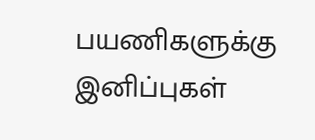பயணிகளுக்கு இனிப்புகள்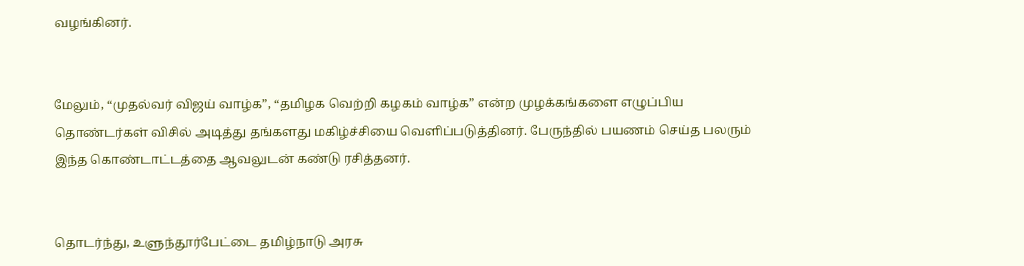வழங்கினர்.


மேலும், “முதல்வர் விஜய் வாழ்க”, “தமிழக வெற்றி கழகம் வாழ்க” என்ற முழக்கங்களை எழுப்பிய தொண்டர்கள் விசில் அடித்து தங்களது மகிழ்ச்சியை வெளிப்படுத்தினர். பேருந்தில் பயணம் செய்த பலரும் இந்த கொண்டாட்டத்தை ஆவலுடன் கண்டு ரசித்தனர்.


தொடர்ந்து, உளுந்தூர்பேட்டை தமிழ்நாடு அரசு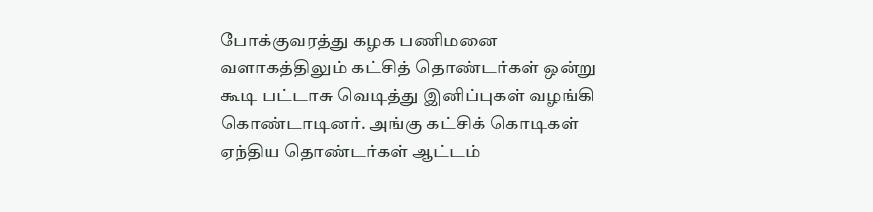போக்குவரத்து கழக பணிமனை வளாகத்திலும் கட்சித் தொண்டர்கள் ஒன்று கூடி பட்டாசு வெடித்து இனிப்புகள் வழங்கி கொண்டாடினர். அங்கு கட்சிக் கொடிகள் ஏந்திய தொண்டர்கள் ஆட்டம்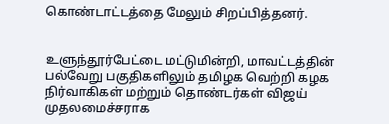கொண்டாட்டத்தை மேலும் சிறப்பித்தனர்.


உளுந்தூர்பேட்டை மட்டுமின்றி, மாவட்டத்தின் பல்வேறு பகுதிகளிலும் தமிழக வெற்றி கழக நிர்வாகிகள் மற்றும் தொண்டர்கள் விஜய் முதலமைச்சராக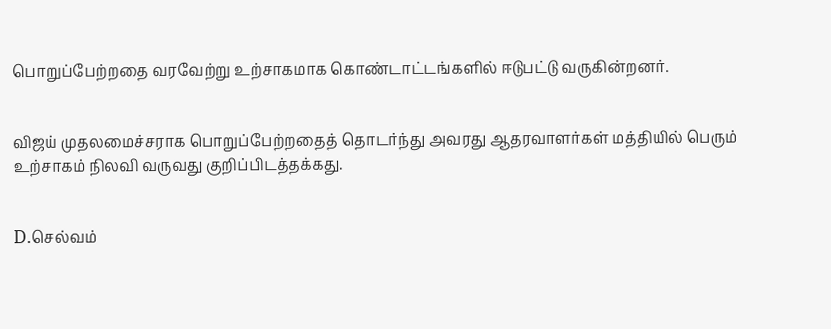பொறுப்பேற்றதை வரவேற்று உற்சாகமாக கொண்டாட்டங்களில் ஈடுபட்டு வருகின்றனர்.


விஜய் முதலமைச்சராக பொறுப்பேற்றதைத் தொடர்ந்து அவரது ஆதரவாளர்கள் மத்தியில் பெரும் உற்சாகம் நிலவி வருவது குறிப்பிடத்தக்கது.


D.செல்வம்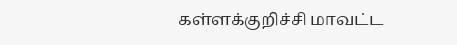கள்ளக்குறிச்சி மாவட்ட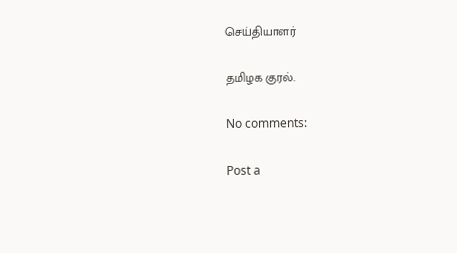செய்தியாளர்

தமிழக குரல்.

No comments:

Post a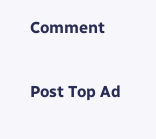Comment

Post Top Ad